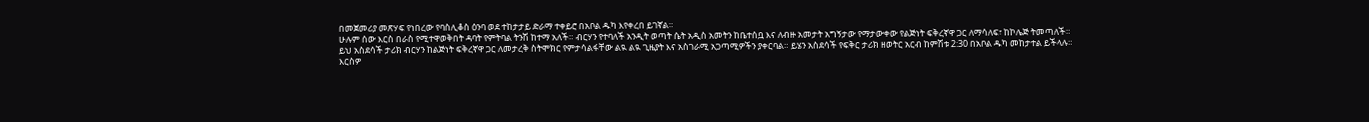በመጀመሪያ መጽሃፍ የነበረው የባስሊቆስ ዕንባ ወደ ተከታታይ ድራማ ተቀይሮ በአቦል ዱካ እየቀረበ ይገኛል።
ሁሉም ሰው እርስ በራስ የሚተዋወቅበት ዳባት የምትባል ትንሽ ከተማ አለች። ብርሃን የተባለች አንዲት ወጣት ሴት አዲስ አመትን ከቤተሰቧ እና ለብዙ አመታት አግኝታው የማታውቀው የልጅነት ፍቅረኛዋ ጋር ለማሳለፍ፣ ከኮሌጅ ትመጣለች።
ይህ አስደሳች ታሪክ ብርሃን ከልጅነት ፍቅረኛዋ ጋር ለመታረቅ ስትሞክር የምታሳልፋቸው ልዪ ልዪ ጊዜያት እና አስገራሚ አጋጣሚዎችን ያቀርባል። ይሄን አስደሳች የፍቅር ታሪክ ዘወትር አርብ ከምሽቱ 2:30 በአቦል ዱካ መከታተል ይችላሉ።
እርስዎ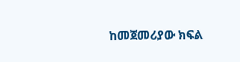ከመጀመሪያው ክፍል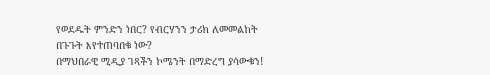የወደዱት ምንድን ነበር? የብርሃንን ታሪክ ለመመልከት በጉጉት እየተጠባበቁ ነው?
በማህበራዊ ሚዲያ ገጻችን ኮሜንት በማድረግ ያሳውቁን!